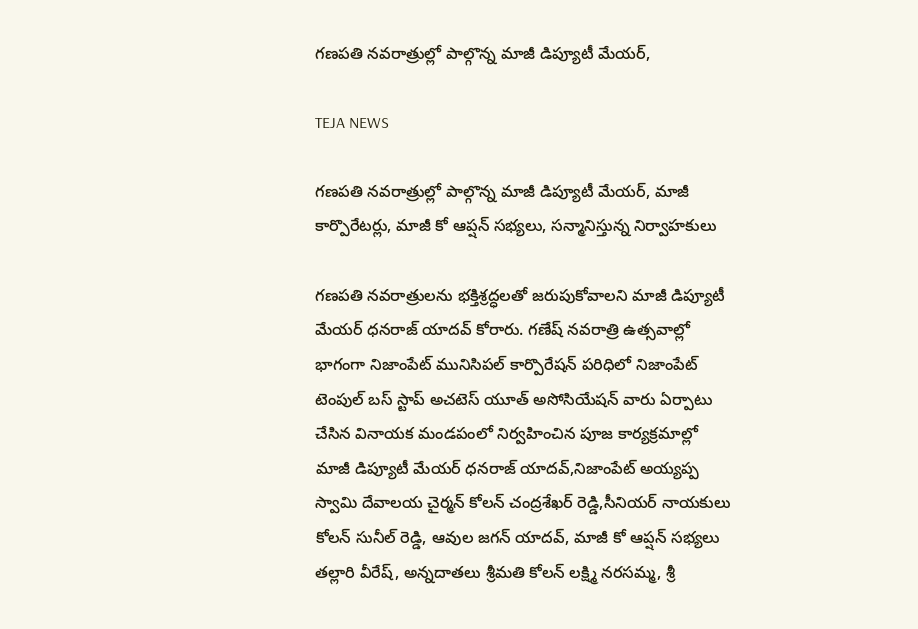గణపతి నవరాత్రుల్లో పాల్గొన్న మాజీ డిప్యూటీ మేయర్,

TEJA NEWS

గణపతి నవరాత్రుల్లో పాల్గొన్న మాజీ డిప్యూటీ మేయర్, మాజీ కార్పొరేటర్లు, మాజీ కో ఆప్షన్ సభ్యలు, సన్మానిస్తున్న నిర్వాహకులు

గణపతి నవరాత్రులను భక్తిశ్రద్ధలతో జరుపుకోవాలని మాజీ డిప్యూటీ మేయర్ ధనరాజ్ యాదవ్ కోరారు. గణేష్ నవరాత్రి ఉత్సవాల్లో భాగంగా నిజాంపేట్ మునిసిపల్ కార్పొరేషన్ పరిధిలో నిజాంపేట్ టెంపుల్ బస్ స్టాప్ అచటెస్ యూత్ అసోసియేషన్ వారు ఏర్పాటు చేసిన వినాయక మండపంలో నిర్వహించిన పూజ కార్యక్రమాల్లో మాజీ డిప్యూటీ మేయర్ ధనరాజ్ యాదవ్,నిజాంపేట్ అయ్యప్ప స్వామి దేవాలయ చైర్మన్ కోలన్ చంద్రశేఖర్ రెడ్డి,సీనియర్ నాయకులు కోలన్ సునీల్ రెడ్డి, ఆవుల జగన్ యాదవ్, మాజీ కో ఆప్షన్ సభ్యలు తల్లారి వీరేష్, అన్నదాతలు శ్రీమతి కోలన్ లక్ష్మి నరసమ్మ, శ్రీ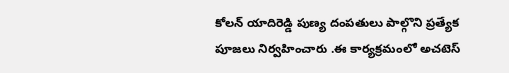కోలన్ యాదిరెడ్డి పుణ్య దంపతులు పాల్గొని ప్రత్యేక పూజలు నిర్వహించారు .ఈ కార్యక్రమంలో అచటెస్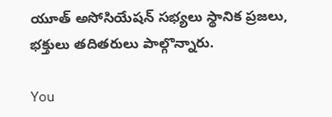యూత్ అసోసియేషన్ సభ్యలు స్థానిక ప్రజలు, భక్తులు తదితరులు పాల్గొన్నారు.

You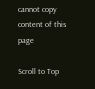cannot copy content of this page

Scroll to Top